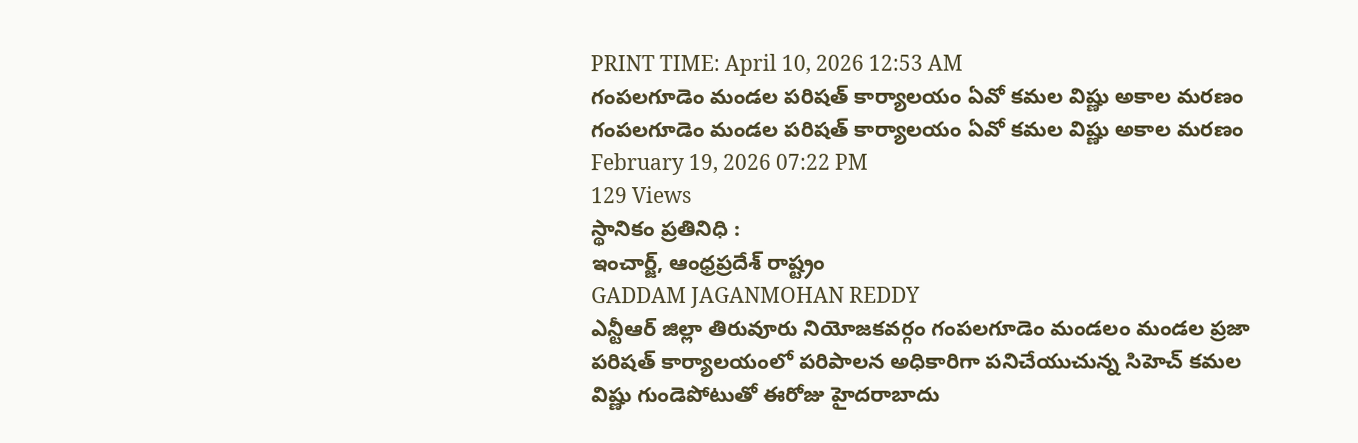PRINT TIME: April 10, 2026 12:53 AM
గంపలగూడెం మండల పరిషత్ కార్యాలయం ఏవో కమల విష్ణు అకాల మరణం
గంపలగూడెం మండల పరిషత్ కార్యాలయం ఏవో కమల విష్ణు అకాల మరణం
February 19, 2026 07:22 PM
129 Views
స్థానికం ప్రతినిధి :
ఇంచార్జ్, ఆంధ్రప్రదేశ్ రాష్ట్రం
GADDAM JAGANMOHAN REDDY
ఎన్టీఆర్ జిల్లా తిరువూరు నియోజకవర్గం గంపలగూడెం మండలం మండల ప్రజా పరిషత్ కార్యాలయంలో పరిపాలన అధికారిగా పనిచేయుచున్న సిహెచ్ కమల విష్ణు గుండెపోటుతో ఈరోజు హైదరాబాదు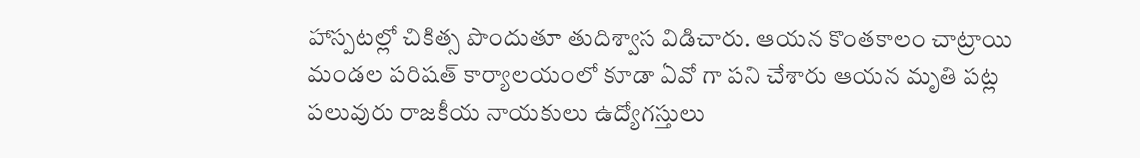హాస్పటల్లో చికిత్స పొందుతూ తుదిశ్వాస విడిచారు. ఆయన కొంతకాలం చాట్రాయి మండల పరిషత్ కార్యాలయంలో కూడా ఏవో గా పని చేశారు ఆయన మృతి పట్ల పలువురు రాజకీయ నాయకులు ఉద్యోగస్తులు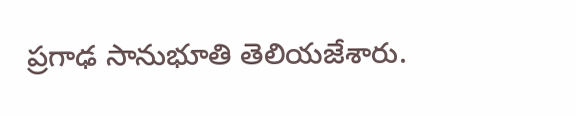ప్రగాఢ సానుభూతి తెలియజేశారు.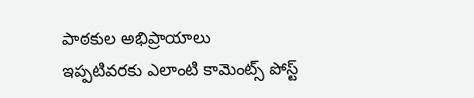పాఠకుల అభిప్రాయాలు
ఇప్పటివరకు ఎలాంటి కామెంట్స్ పోస్ట్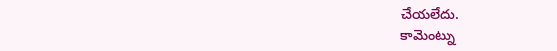చేయలేదు.
కామెంట్ను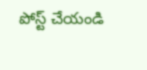పోస్ట్ చేయండి